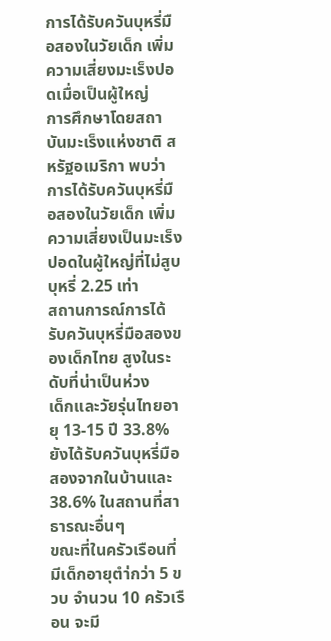การได้รับควันบุหรี่มือสองในวัยเด็ก เพิ่มความเสี่ยงมะเร็งปอดเมื่อเป็นผู้ใหญ่
การศึกษาโดยสถาบันมะเร็งแห่งชาติ สหรัฐอเมริกา พบว่า การได้รับควันบุหรี่มือสองในวัยเด็ก เพิ่มความเสี่ยงเป็นมะเร็งปอดในผู้ใหญ่ที่ไม่สูบบุหรี่ 2.25 เท่า
สถานการณ์การได้รับควันบุหรี่มือสองของเด็กไทย สูงในระดับที่น่าเป็นห่วง
เด็กและวัยรุ่นไทยอายุ 13-15 ปี 33.8% ยังได้รับควันบุหรี่มือสองจากในบ้านและ 38.6% ในสถานที่สาธารณะอื่นๆ
ขณะที่ในครัวเรือนที่มีเด็กอายุตำ่กว่า 5 ขวบ จำนวน 10 ครัวเรือน จะมี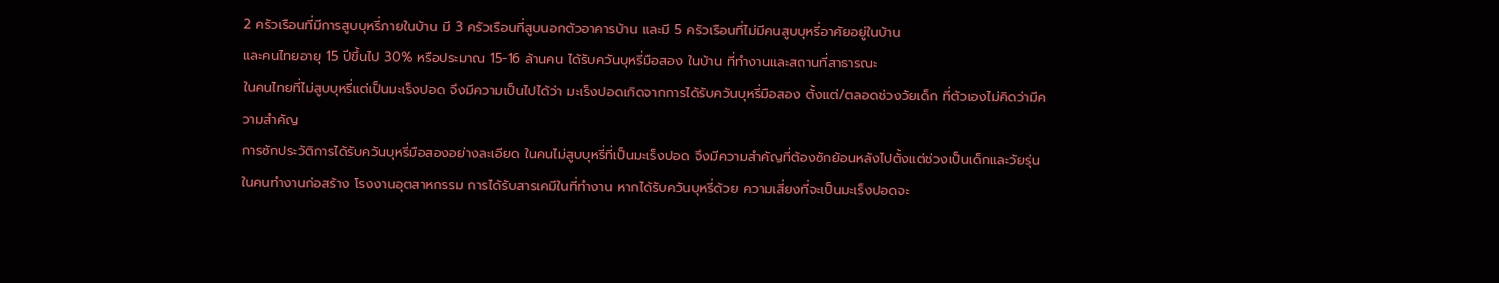2 ครัวเรือนที่มีการสูบบุหรี่ภายในบ้าน มี 3 ครัวเรือนที่สูบนอกตัวอาคารบ้าน และมี 5 ครัวเรือนที่ไม่มีคนสูบบุหรี่อาศัยอยู่ในบ้าน
และคนไทยอายุ 15 ปีขึ้นไป 30% หรือประมาณ 15-16 ล้านคน ได้รับควันบุหรี่มือสอง ในบ้าน ที่ทำงานและสถานที่สาธารณะ
ในคนไทยที่ไม่สูบบุหรี่แต่เป็นมะเร็งปอด จึงมีความเป็นไปได้ว่า มะเร็งปอดเกิดจากการได้รับควันบุหรี่มือสอง ตั้งแต่/ตลอดช่วงวัยเด็ก ที่ตัวเองไม่คิดว่ามีความสำคัญ
การซักประวัติการได้รับควันบุหรี่มือสองอย่างละเอียด ในคนไม่สูบบุหรี่ที่เป็นมะเร็งปอด จึงมีความสำคัญที่ต้องซักย้อนหลังไปตั้งแต่ช่วงเป็นเด็กและวัยรุ่น
ในคนทำงานก่อสร้าง โรงงานอุตสาหกรรม การได้รับสารเคมีในที่ทำงาน หากได้รับควันบุหรี่ด้วย ความเสี่ยงที่จะเป็นมะเร็งปอดจะ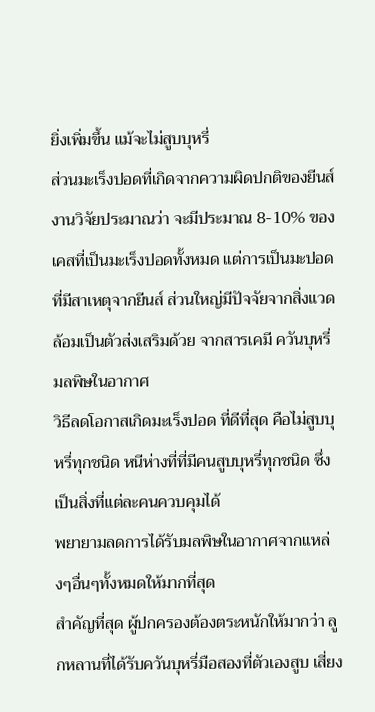ยิ่งเพิ่มขึ้น แม้จะไม่สูบบุหรี่
ส่วนมะเร็งปอดที่เกิดจากความผิดปกติของยีนส์ งานวิจัยประมาณว่า จะมีประมาณ 8-10% ของเคสที่เป็นมะเร็งปอดทั้งหมด แต่การเป็นมะปอดที่มีสาเหตุจากยีนส์ ส่วนใหญ่มีปัจจัยจากสิ่งแวดล้อมเป็นตัวส่งเสริมด้วย จากสารเคมี ควันบุหรี่ มลพิษในอากาศ
วิธีลดโอกาสเกิดมะเร็งปอด ที่ดีที่สุด คือไม่สูบบุหรี่ทุกชนิด หนีห่างที่ที่มีคนสูบบุหรี่ทุกชนิด ซึ่งเป็นสิ่งที่แต่ละคนควบคุมได้
พยายามลดการได้รับมลพิษในอากาศจากแหล่งๆอื่นๆทั้งหมดให้มากที่สุด
สำคัญที่สุด ผู้ปกครองต้องตระหนักให้มากว่า ลูกหลานที่ได้รับควันบุหรี่มือสองที่ตัวเองสูบ เสี่ยง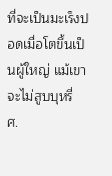ที่จะเป็นมะเร็งปอดเมื่อโตขึ้นเป็นผู้ใหญ่ แม้เขาจะไม่สูบบุหรี่
ศ.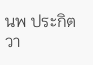นพ ประกิต วา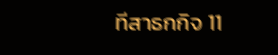ทีสาธกกิจ 11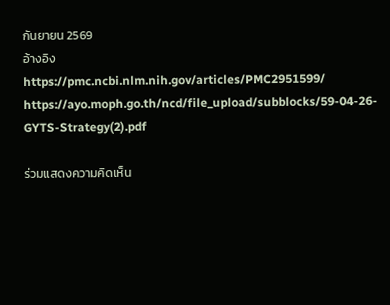กันยายน 2569
อ้างอิง
https://pmc.ncbi.nlm.nih.gov/articles/PMC2951599/
https://ayo.moph.go.th/ncd/file_upload/subblocks/59-04-26-GYTS-Strategy(2).pdf

ร่วมแสดงความคิดเห็น